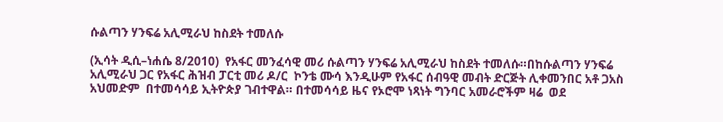ሱልጣን ሃንፍሬ አሊሚራህ ከስደት ተመለሱ

(ኢሳት ዲሲ–ነሐሴ 8/2010)  የአፋር መንፈሳዊ መሪ ሱልጣን ሃንፍሬ አሊሚራህ ከስደት ተመለሱ።በከሱልጣን ሃንፍሬ አሊሚራህ ጋር የአፋር ሕዝብ ፓርቲ መሪ ዶ/ር  ኮንቴ ሙሳ እንዲሁም የአፋር ሰብዓዊ መብት ድርጅት ሊቀመንበር አቶ ጋአስ አህመድም  በተመሳሳይ ኢትዮጵያ ገብተዋል። በተመሳሳይ ዜና የኦሮሞ ነጻነት ግንባር አመራሮችም ዛሬ  ወደ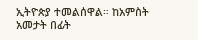ኢትዮጵያ ተመልሰዋል። ከአምስት አመታት በፊት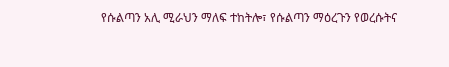የሱልጣን አሊ ሚራህን ማለፍ ተከትሎ፣ የሱልጣን ማዕረጉን የወረሱትና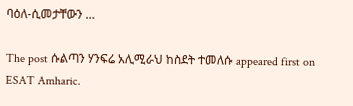ባዕለ-ሲመታቸውን …

The post ሱልጣን ሃንፍሬ አሊሚራህ ከስደት ተመለሱ appeared first on ESAT Amharic.